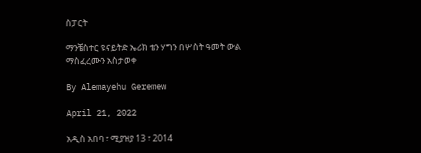ስፓርት

ማንቼስተር ዩናይትድ ኤሪክ ቴን ሃግን በሦስት ዓመት ውል ማስፈረሙን አስታወቀ

By Alemayehu Geremew

April 21, 2022

አዲስ አበባ ፣ ሚያዝያ 13 ፣ 2014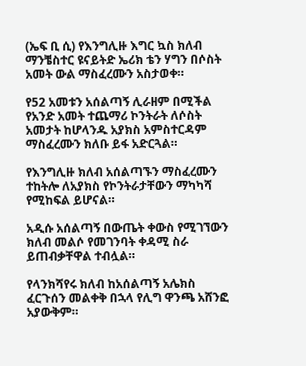(ኤፍ ቢ ሲ) የእንግሊዙ እግር ኳስ ክለብ ማንቼስተር ዩናይትድ ኤሪክ ቴን ሃግን በሶስት አመት ውል ማስፈረሙን አስታወቀ።

የ52 አመቱን አሰልጣኝ ሊራዘም በሚችል የአንድ አመት ተጨማሪ ኮንትራት ለሶስት አመታት ከሆላንዱ አያክስ አምስተርዳም ማስፈረሙን ክለቡ ይፋ አድርጓል።

የእንግሊዙ ክለብ አሰልጣኙን ማስፈረሙን ተከትሎ ለአያክስ የኮንትራታቸውን ማካካሻ የሚከፍል ይሆናል።

አዲሱ አሰልጣኝ በውጤት ቀውስ የሚገኘውን ክለብ መልሶ የመገንባት ቀዳሚ ስራ ይጠብቃቸዋል ተብሏል።

የላንክሻየሩ ክለብ ከአሰልጣኝ አሌክስ ፈርጉሰን መልቀቅ በኋላ የሊግ ዋንጫ አሸንፎ አያውቅም።